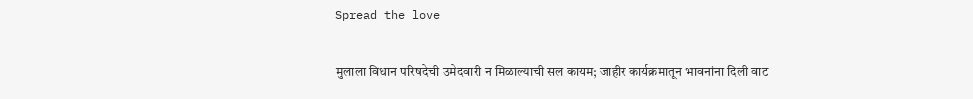Spread the love

मुलाला विधान परिषदेची उमेदवारी न मिळाल्याची सल कायम; जाहीर कार्यक्रमातून भावनांना दिली वाट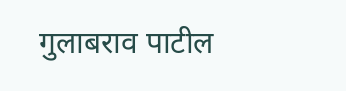गुलाबराव पाटील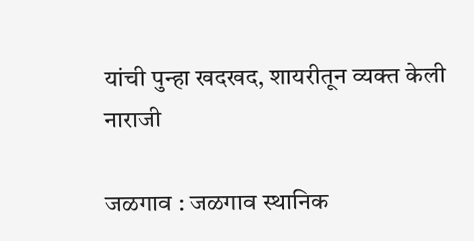यांची पुन्हा खदखद, शायरीतून व्यक्त केली नाराजी

जळगाव : जळगाव स्थानिक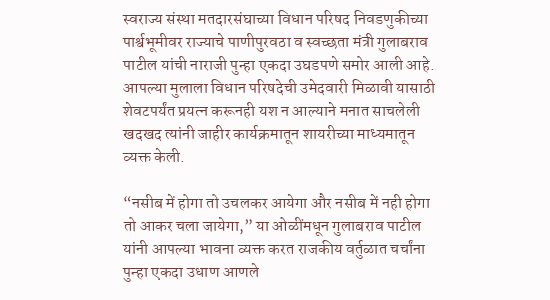स्वराज्य संस्था मतदारसंघाच्या विधान परिषद निवडणुकीच्या पार्श्वभूमीवर राज्याचे पाणीपुरवठा व स्वच्छता मंत्री गुलाबराव पाटील यांची नाराजी पुन्हा एकदा उघडपणे समोर आली आहे. आपल्या मुलाला विधान परिषदेची उमेदवारी मिळावी यासाठी शेवटपर्यंत प्रयत्न करूनही यश न आल्याने मनात साचलेली खदखद त्यांनी जाहीर कार्यक्रमातून शायरीच्या माध्यमातून व्यक्त केली.

“नसीब में होगा तो उचलकर आयेगा और नसीब में नही होगा तो आकर चला जायेगा,” या ओळींमधून गुलाबराव पाटील यांनी आपल्या भावना व्यक्त करत राजकीय वर्तुळात चर्चांना पुन्हा एकदा उधाण आणले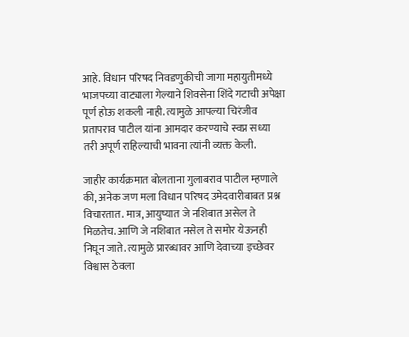आहे. विधान परिषद निवडणुकीची जागा महायुतीमध्ये भाजपच्या वाट्याला गेल्याने शिवसेना शिंदे गटाची अपेक्षा पूर्ण होऊ शकली नाही. त्यामुळे आपल्या चिरंजीव प्रतापराव पाटील यांना आमदार करण्याचे स्वप्न सध्या तरी अपूर्ण राहिल्याची भावना त्यांनी व्यक्त केली.

जाहीर कार्यक्रमात बोलताना गुलाबराव पाटील म्हणाले की, अनेक जण मला विधान परिषद उमेदवारीबाबत प्रश्न विचारतात. मात्र, आयुष्यात जे नशिबात असेल ते मिळतेच. आणि जे नशिबात नसेल ते समोर येऊनही निघून जाते. त्यामुळे प्रारब्धावर आणि देवाच्या इच्छेवर विश्वास ठेवला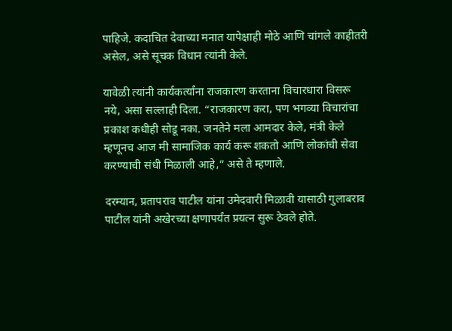पाहिजे. कदाचित देवाच्या मनात यापेक्षाही मोठे आणि चांगले काहीतरी असेल, असे सूचक विधान त्यांनी केले.

यावेळी त्यांनी कार्यकर्त्यांना राजकारण करताना विचारधारा विसरू नये, असा सल्लाही दिला. “राजकारण करा, पण भगव्या विचारांचा प्रकाश कधीही सोडू नका. जनतेने मला आमदार केले, मंत्री केले म्हणूनच आज मी सामाजिक कार्य करू शकतो आणि लोकांची सेवा करण्याची संधी मिळाली आहे,” असे ते म्हणाले.

दरम्यान, प्रतापराव पाटील यांना उमेदवारी मिळावी यासाठी गुलाबराव पाटील यांनी अखेरच्या क्षणापर्यंत प्रयत्न सुरू ठेवले होते.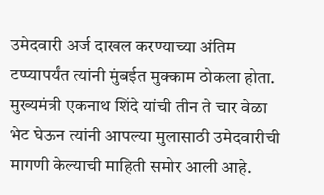उमेदवारी अर्ज दाखल करण्याच्या अंतिम टप्प्यापर्यंत त्यांनी मुंबईत मुक्काम ठोकला होता. मुख्यमंत्री एकनाथ शिंदे यांची तीन ते चार वेळा भेट घेऊन त्यांनी आपल्या मुलासाठी उमेदवारीची मागणी केल्याची माहिती समोर आली आहे.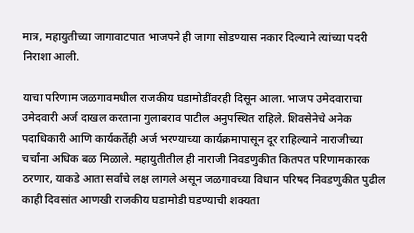मात्र, महायुतीच्या जागावाटपात भाजपने ही जागा सोडण्यास नकार दिल्याने त्यांच्या पदरी निराशा आली.

याचा परिणाम जळगावमधील राजकीय घडामोडींवरही दिसून आला. भाजप उमेदवाराचा उमेदवारी अर्ज दाखल करताना गुलाबराव पाटील अनुपस्थित राहिले. शिवसेनेचे अनेक पदाधिकारी आणि कार्यकर्तेही अर्ज भरण्याच्या कार्यक्रमापासून दूर राहिल्याने नाराजीच्या चर्चांना अधिक बळ मिळाले. महायुतीतील ही नाराजी निवडणुकीत कितपत परिणामकारक ठरणार, याकडे आता सर्वांचे लक्ष लागले असून जळगावच्या विधान परिषद निवडणुकीत पुढील काही दिवसांत आणखी राजकीय घडामोडी घडण्याची शक्यता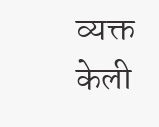व्यक्त केली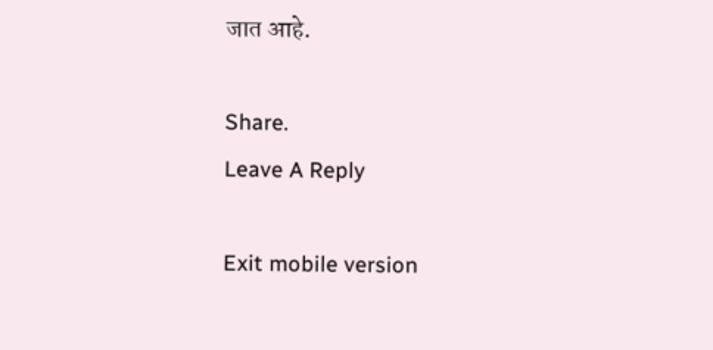जात आहे.

Share.
Leave A Reply

Exit mobile version